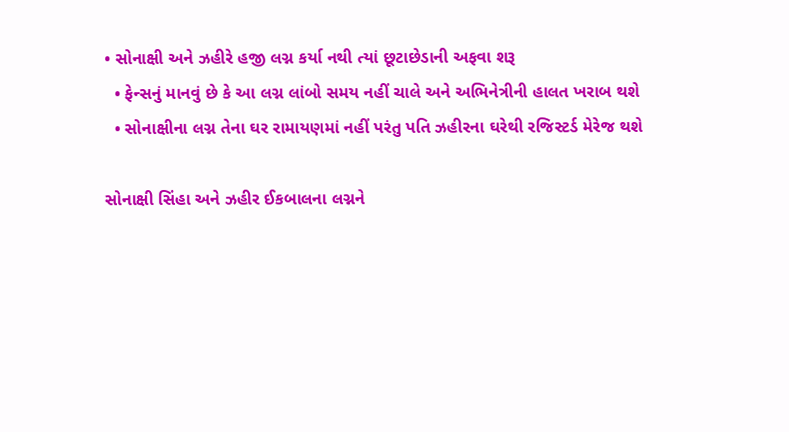• સોનાક્ષી અને ઝહીરે હજી લગ્ન કર્યા નથી ત્યાં છૂટાછેડાની અફવા શરૂ
  • ફેન્સનું માનવું છે કે આ લગ્ન લાંબો સમય નહીં ચાલે અને અભિનેત્રીની હાલત ખરાબ થશે
  • સોનાક્ષીના લગ્ન તેના ઘર રામાયણમાં નહીં પરંતુ પતિ ઝહીરના ઘરેથી રજિસ્ટર્ડ મેરેજ થશે

સોનાક્ષી સિંહા અને ઝહીર ઈકબાલના લગ્નને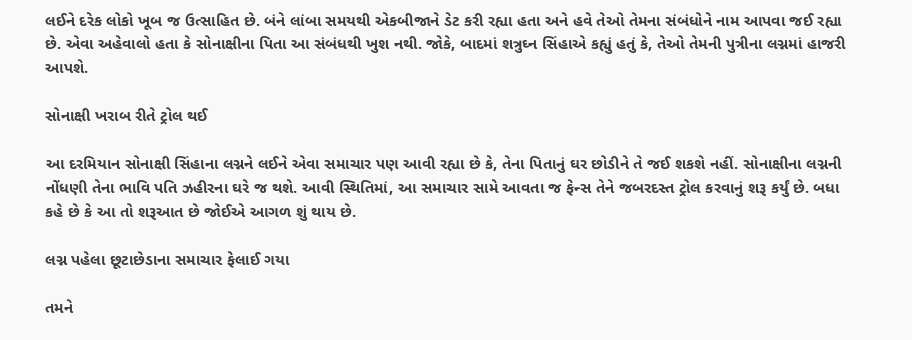લઈને દરેક લોકો ખૂબ જ ઉત્સાહિત છે. બંને લાંબા સમયથી એકબીજાને ડેટ કરી રહ્યા હતા અને હવે તેઓ તેમના સંબંધોને નામ આપવા જઈ રહ્યા છે. એવા અહેવાલો હતા કે સોનાક્ષીના પિતા આ સંબંધથી ખુશ નથી. જોકે, બાદમાં શત્રુઘ્ન સિંહાએ કહ્યું હતું કે, તેઓ તેમની પુત્રીના લગ્નમાં હાજરી આપશે.

સોનાક્ષી ખરાબ રીતે ટ્રોલ થઈ

આ દરમિયાન સોનાક્ષી સિંહાના લગ્નને લઈને એવા સમાચાર પણ આવી રહ્યા છે કે, તેના પિતાનું ઘર છોડીને તે જઈ શકશે નહીં. સોનાક્ષીના લગ્નની નોંધણી તેના ભાવિ પતિ ઝહીરના ઘરે જ થશે. આવી સ્થિતિમાં, આ સમાચાર સામે આવતા જ ફેન્સ તેને જબરદસ્ત ટ્રોલ કરવાનું શરૂ કર્યું છે. બધા કહે છે કે આ તો શરૂઆત છે જોઈએ આગળ શું થાય છે.

લગ્ન પહેલા છૂટાછેડાના સમાચાર ફેલાઈ ગયા

તમને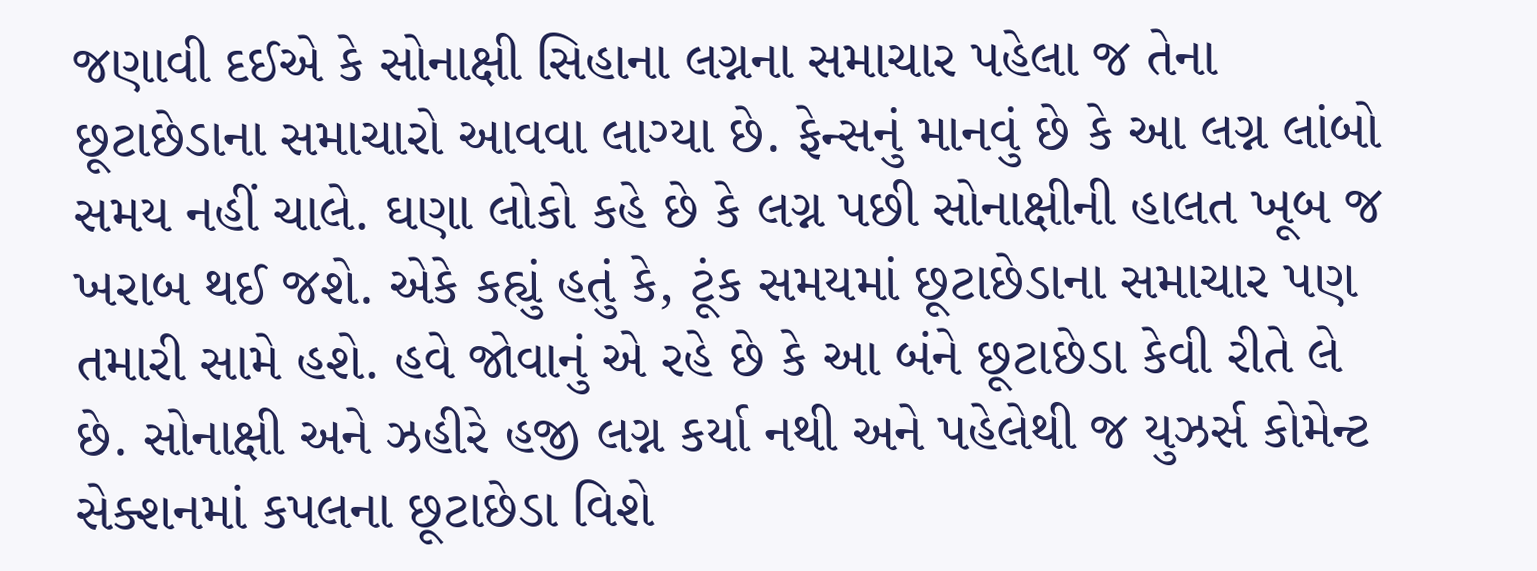જણાવી દઈએ કે સોનાક્ષી સિહાના લગ્નના સમાચાર પહેલા જ તેના છૂટાછેડાના સમાચારો આવવા લાગ્યા છે. ફેન્સનું માનવું છે કે આ લગ્ન લાંબો સમય નહીં ચાલે. ઘણા લોકો કહે છે કે લગ્ન પછી સોનાક્ષીની હાલત ખૂબ જ ખરાબ થઈ જશે. એકે કહ્યું હતું કે, ટૂંક સમયમાં છૂટાછેડાના સમાચાર પણ તમારી સામે હશે. હવે જોવાનું એ રહે છે કે આ બંને છૂટાછેડા કેવી રીતે લે છે. સોનાક્ષી અને ઝહીરે હજી લગ્ન કર્યા નથી અને પહેલેથી જ યુઝર્સ કોમેન્ટ સેક્શનમાં કપલના છૂટાછેડા વિશે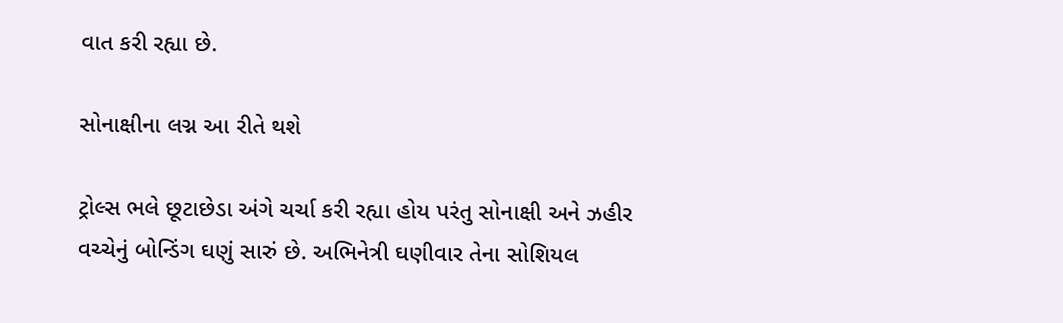વાત કરી રહ્યા છે.

સોનાક્ષીના લગ્ન આ રીતે થશે

ટ્રોલ્સ ભલે છૂટાછેડા અંગે ચર્ચા કરી રહ્યા હોય પરંતુ સોનાક્ષી અને ઝહીર વચ્ચેનું બોન્ડિંગ ઘણું સારું છે. અભિનેત્રી ઘણીવાર તેના સોશિયલ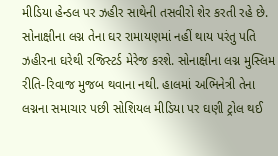મીડિયા હેન્ડલ પર ઝહીર સાથેની તસવીરો શેર કરતી રહે છે. સોનાક્ષીના લગ્ન તેના ઘર રામાયણમાં નહીં થાય પરંતુ પતિ ઝહીરના ઘરેથી રજિસ્ટર્ડ મેરેજ કરશે. સોનાક્ષીના લગ્ન મુસ્લિમ રીતિ-રિવાજ મુજબ થવાના નથી. હાલમાં અભિનેત્રી તેના લગ્નના સમાચાર પછી સોશિયલ મીડિયા પર ઘણી ટ્રોલ થઈ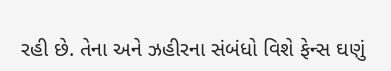રહી છે. તેના અને ઝહીરના સંબંધો વિશે ફેન્સ ઘણું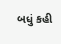બધું કહી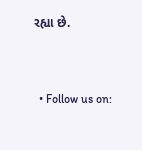રહ્યા છે.


  • Follow us on: